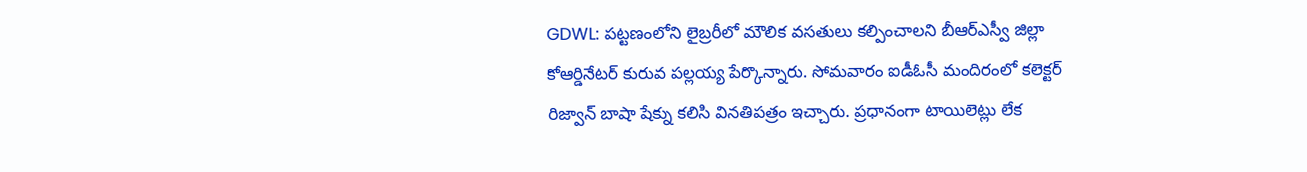GDWL: పట్టణంలోని లైబ్రరీలో మౌలిక వసతులు కల్పించాలని బీఆర్ఎస్వీ జిల్లా కోఆర్డినేటర్ కురువ పల్లయ్య పేర్కొన్నారు. సోమవారం ఐడీఓసీ మందిరంలో కలెక్టర్ రిజ్వాన్ బాషా షేక్ను కలిసి వినతిపత్రం ఇచ్చారు. ప్రధానంగా టాయిలెట్లు లేక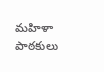మహిళా పాఠకులు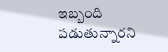ఇబ్బంది పడుతున్నారని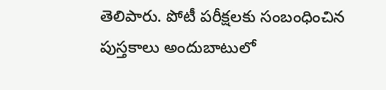తెలిపారు. పోటీ పరీక్షలకు సంబంధించిన పుస్తకాలు అందుబాటులో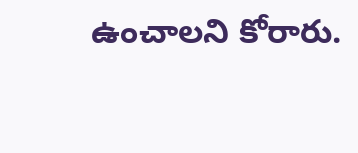ఉంచాలని కోరారు.